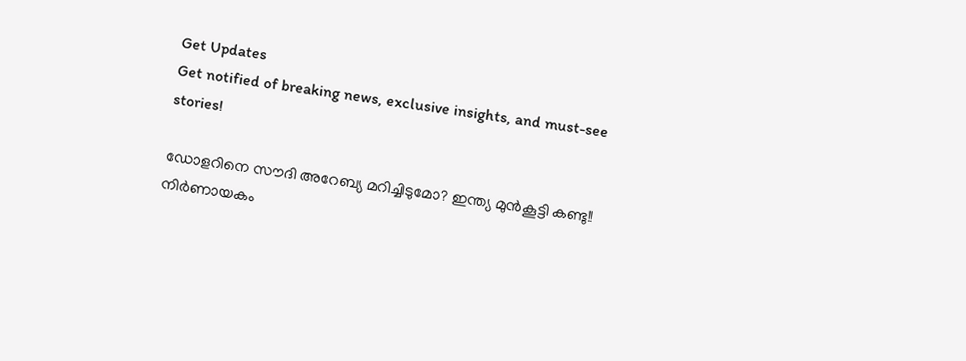Get Updates
Get notified of breaking news, exclusive insights, and must-see stories!

ഡോളറിനെ സൗദി അറേബ്യ മറിച്ചിടുമോ? ഇന്ത്യ മുന്‍കൂട്ടി കണ്ടു!! നിര്‍ണായകം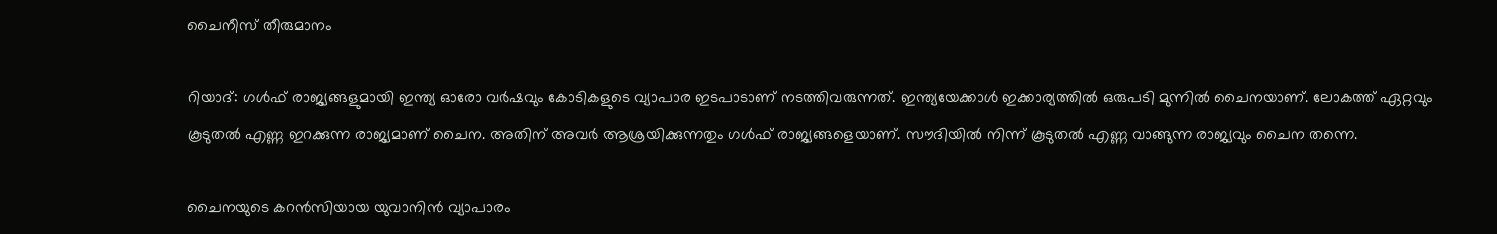ചൈനീസ് തീരുമാനം

റിയാദ്: ഗള്‍ഫ് രാജ്യങ്ങളുമായി ഇന്ത്യ ഓരോ വര്‍ഷവും കോടികളുടെ വ്യാപാര ഇടപാടാണ് നടത്തിവരുന്നത്. ഇന്ത്യയേക്കാള്‍ ഇക്കാര്യത്തില്‍ ഒരുപടി മുന്നില്‍ ചൈനയാണ്. ലോകത്ത് ഏറ്റവും കൂടുതല്‍ എണ്ണ ഇറക്കുന്ന രാജ്യമാണ് ചൈന. അതിന് അവര്‍ ആശ്രയിക്കുന്നതും ഗള്‍ഫ് രാജ്യങ്ങളെയാണ്. സൗദിയില്‍ നിന്ന് കൂടുതല്‍ എണ്ണ വാങ്ങുന്ന രാജ്യവും ചൈന തന്നെ.

ചൈനയുടെ കറന്‍സിയായ യുവാനിന്‍ വ്യാപാരം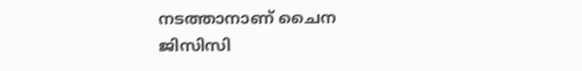നടത്താനാണ് ചൈന ജിസിസി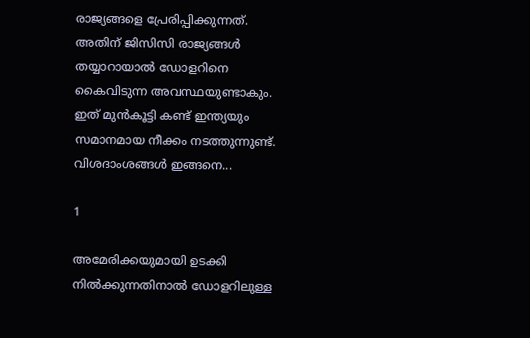രാജ്യങ്ങളെ പ്രേരിപ്പിക്കുന്നത്. അതിന് ജിസിസി രാജ്യങ്ങള്‍ തയ്യാറായാല്‍ ഡോളറിനെ കൈവിടുന്ന അവസ്ഥയുണ്ടാകും. ഇത് മുന്‍കൂട്ടി കണ്ട് ഇന്ത്യയും സമാനമായ നീക്കം നടത്തുന്നുണ്ട്. വിശദാംശങ്ങള്‍ ഇങ്ങനെ...

1

അമേരിക്കയുമായി ഉടക്കി നില്‍ക്കുന്നതിനാല്‍ ഡോളറിലുള്ള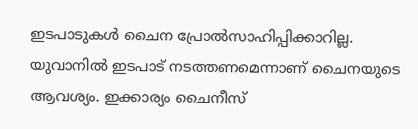ഇടപാടുകള്‍ ചൈന പ്രോല്‍സാഹിപ്പിക്കാറില്ല. യുവാനില്‍ ഇടപാട് നടത്തണമെന്നാണ് ചൈനയുടെ ആവശ്യം. ഇക്കാര്യം ചൈനീസ്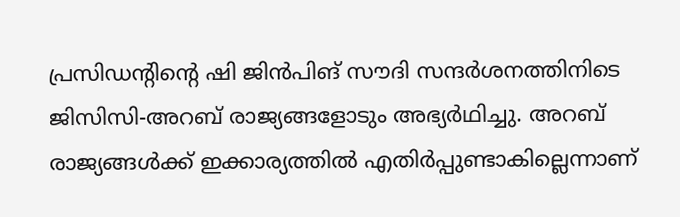പ്രസിഡന്റിന്റെ ഷി ജിന്‍പിങ് സൗദി സന്ദര്‍ശനത്തിനിടെ ജിസിസി-അറബ് രാജ്യങ്ങളോടും അഭ്യര്‍ഥിച്ചു. അറബ് രാജ്യങ്ങള്‍ക്ക് ഇക്കാര്യത്തില്‍ എതിര്‍പ്പുണ്ടാകില്ലെന്നാണ്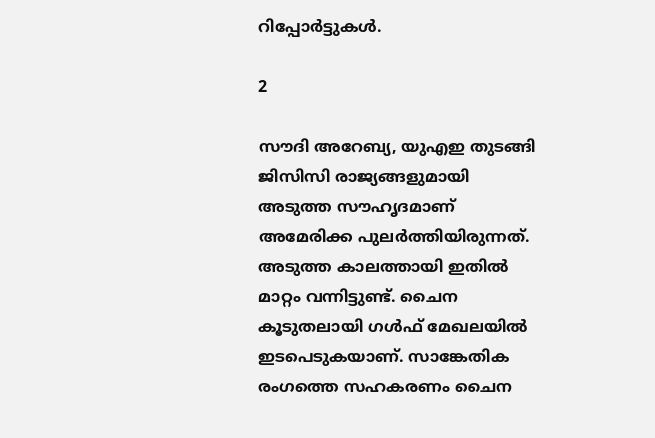റിപ്പോര്‍ട്ടുകള്‍.

2

സൗദി അറേബ്യ, യുഎഇ തുടങ്ങി ജിസിസി രാജ്യങ്ങളുമായി അടുത്ത സൗഹൃദമാണ് അമേരിക്ക പുലര്‍ത്തിയിരുന്നത്. അടുത്ത കാലത്തായി ഇതില്‍ മാറ്റം വന്നിട്ടുണ്ട്. ചൈന കൂടുതലായി ഗള്‍ഫ് മേഖലയില്‍ ഇടപെടുകയാണ്. സാങ്കേതിക രംഗത്തെ സഹകരണം ചൈന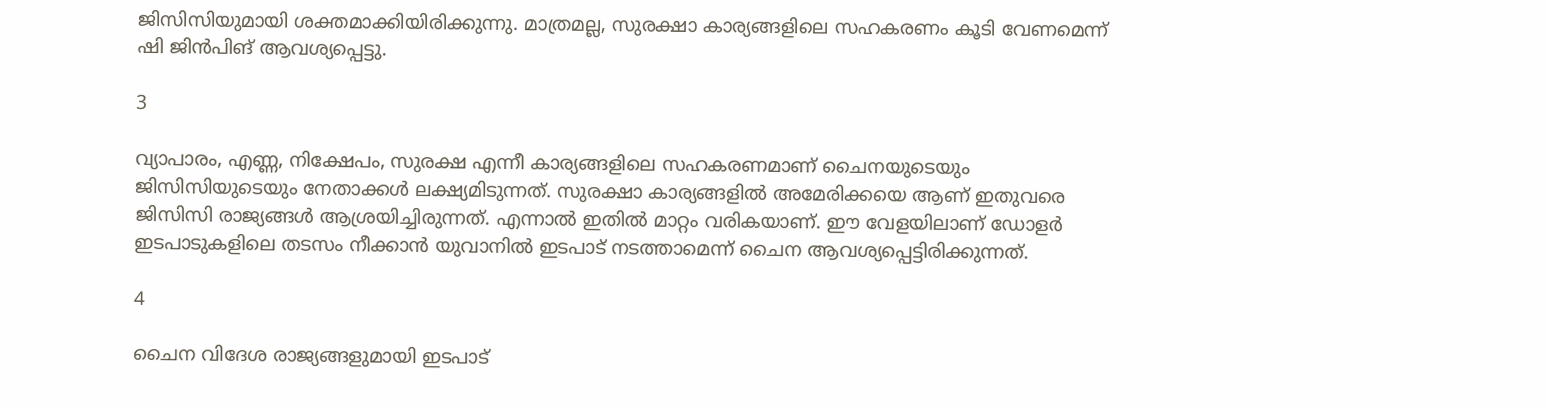ജിസിസിയുമായി ശക്തമാക്കിയിരിക്കുന്നു. മാത്രമല്ല, സുരക്ഷാ കാര്യങ്ങളിലെ സഹകരണം കൂടി വേണമെന്ന് ഷി ജിന്‍പിങ് ആവശ്യപ്പെട്ടു.

3

വ്യാപാരം, എണ്ണ, നിക്ഷേപം, സുരക്ഷ എന്നീ കാര്യങ്ങളിലെ സഹകരണമാണ് ചൈനയുടെയും ജിസിസിയുടെയും നേതാക്കള്‍ ലക്ഷ്യമിടുന്നത്. സുരക്ഷാ കാര്യങ്ങളില്‍ അമേരിക്കയെ ആണ് ഇതുവരെ ജിസിസി രാജ്യങ്ങള്‍ ആശ്രയിച്ചിരുന്നത്. എന്നാല്‍ ഇതില്‍ മാറ്റം വരികയാണ്. ഈ വേളയിലാണ് ഡോളര്‍ ഇടപാടുകളിലെ തടസം നീക്കാന്‍ യുവാനില്‍ ഇടപാട് നടത്താമെന്ന് ചൈന ആവശ്യപ്പെട്ടിരിക്കുന്നത്.

4

ചൈന വിദേശ രാജ്യങ്ങളുമായി ഇടപാട്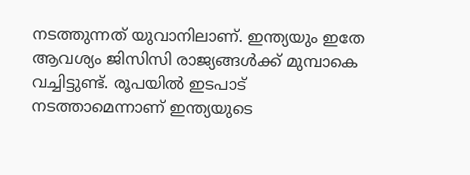നടത്തുന്നത് യുവാനിലാണ്. ഇന്ത്യയും ഇതേ ആവശ്യം ജിസിസി രാജ്യങ്ങള്‍ക്ക് മുമ്പാകെ വച്ചിട്ടുണ്ട്. രൂപയില്‍ ഇടപാട് നടത്താമെന്നാണ് ഇന്ത്യയുടെ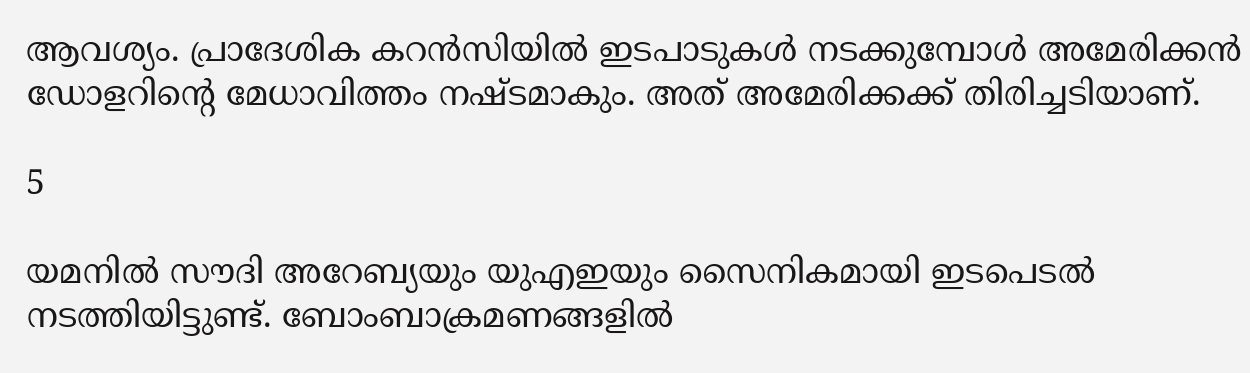ആവശ്യം. പ്രാദേശിക കറന്‍സിയില്‍ ഇടപാടുകള്‍ നടക്കുമ്പോള്‍ അമേരിക്കന്‍ ഡോളറിന്റെ മേധാവിത്തം നഷ്ടമാകും. അത് അമേരിക്കക്ക് തിരിച്ചടിയാണ്.

5

യമനില്‍ സൗദി അറേബ്യയും യുഎഇയും സൈനികമായി ഇടപെടല്‍ നടത്തിയിട്ടുണ്ട്. ബോംബാക്രമണങ്ങളില്‍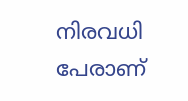നിരവധി പേരാണ്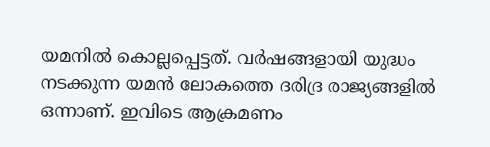യമനില്‍ കൊല്ലപ്പെട്ടത്. വര്‍ഷങ്ങളായി യുദ്ധം നടക്കുന്ന യമന്‍ ലോകത്തെ ദരിദ്ര രാജ്യങ്ങളില്‍ ഒന്നാണ്. ഇവിടെ ആക്രമണം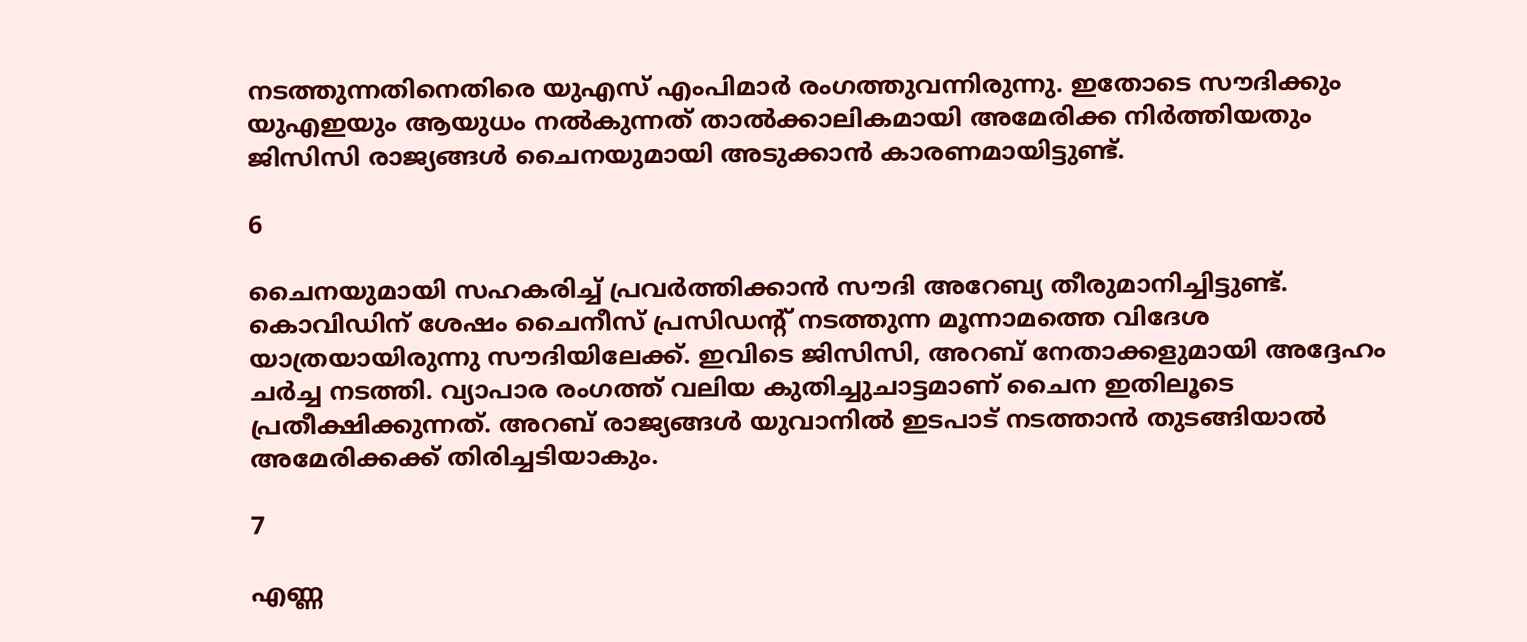നടത്തുന്നതിനെതിരെ യുഎസ് എംപിമാര്‍ രംഗത്തുവന്നിരുന്നു. ഇതോടെ സൗദിക്കും യുഎഇയും ആയുധം നല്‍കുന്നത് താല്‍ക്കാലികമായി അമേരിക്ക നിര്‍ത്തിയതും ജിസിസി രാജ്യങ്ങള്‍ ചൈനയുമായി അടുക്കാന്‍ കാരണമായിട്ടുണ്ട്.

6

ചൈനയുമായി സഹകരിച്ച് പ്രവര്‍ത്തിക്കാന്‍ സൗദി അറേബ്യ തീരുമാനിച്ചിട്ടുണ്ട്. കൊവിഡിന് ശേഷം ചൈനീസ് പ്രസിഡന്റ് നടത്തുന്ന മൂന്നാമത്തെ വിദേശ യാത്രയായിരുന്നു സൗദിയിലേക്ക്. ഇവിടെ ജിസിസി, അറബ് നേതാക്കളുമായി അദ്ദേഹം ചര്‍ച്ച നടത്തി. വ്യാപാര രംഗത്ത് വലിയ കുതിച്ചുചാട്ടമാണ് ചൈന ഇതിലൂടെ പ്രതീക്ഷിക്കുന്നത്. അറബ് രാജ്യങ്ങള്‍ യുവാനില്‍ ഇടപാട് നടത്താന്‍ തുടങ്ങിയാല്‍ അമേരിക്കക്ക് തിരിച്ചടിയാകും.

7

എണ്ണ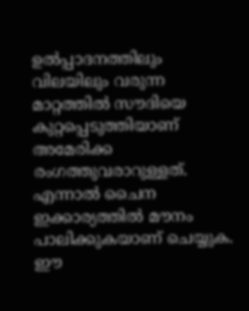ഉല്‍പ്പാദനത്തിലും വിലയിലും വരുന്ന മാറ്റത്തില്‍ സൗദിയെ കുറ്റപ്പെടുത്തിയാണ് അമേരിക്ക രംഗത്തുവരാറുള്ളത്. എന്നാല്‍ ചൈന ഇക്കാര്യത്തില്‍ മൗനം പാലിക്കുകയാണ് ചെയ്യുക. ഈ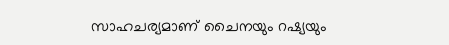സാഹചര്യമാണ് ചൈനയും റഷ്യയും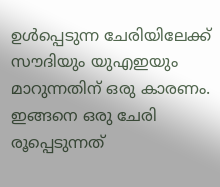ഉള്‍പ്പെടുന്ന ചേരിയിലേക്ക് സൗദിയും യുഎഇയും മാറുന്നതിന് ഒരു കാരണം. ഇങ്ങനെ ഒരു ചേരി രൂപ്പെടുന്നത്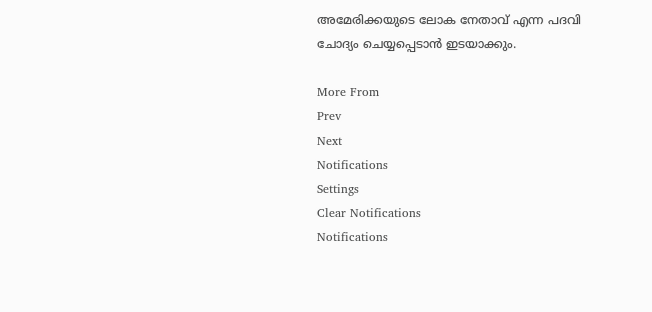അമേരിക്കയുടെ ലോക നേതാവ് എന്ന പദവി ചോദ്യം ചെയ്യപ്പെടാന്‍ ഇടയാക്കും.

More From
Prev
Next
Notifications
Settings
Clear Notifications
Notifications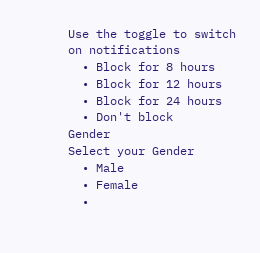Use the toggle to switch on notifications
  • Block for 8 hours
  • Block for 12 hours
  • Block for 24 hours
  • Don't block
Gender
Select your Gender
  • Male
  • Female
  •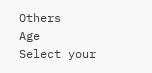Others
Age
Select your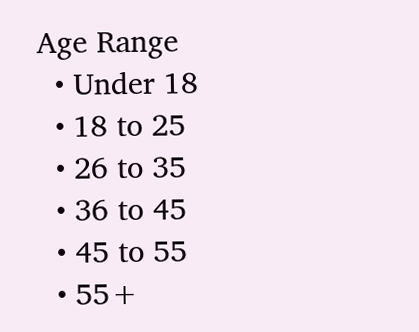Age Range
  • Under 18
  • 18 to 25
  • 26 to 35
  • 36 to 45
  • 45 to 55
  • 55+